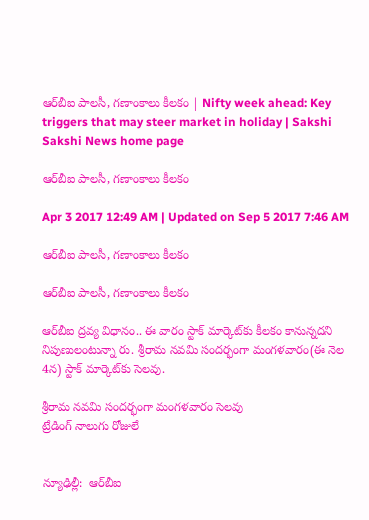ఆర్‌బీఐ పాలసీ, గణాంకాలు కీలకం | Nifty week ahead: Key triggers that may steer market in holiday | Sakshi
Sakshi News home page

ఆర్‌బీఐ పాలసీ, గణాంకాలు కీలకం

Apr 3 2017 12:49 AM | Updated on Sep 5 2017 7:46 AM

ఆర్‌బీఐ పాలసీ, గణాంకాలు కీలకం

ఆర్‌బీఐ పాలసీ, గణాంకాలు కీలకం

ఆర్‌బీఐ ద్రవ్య విధానం.. ఈ వారం స్టాక్‌ మార్కెట్‌కు కీలకం కానున్నదని నిపుణులంటున్నా రు. శ్రీరామ నవమి సందర్భంగా మంగళవారం(ఈ నెల 4న) స్టాక్‌ మార్కెట్‌కు సెలవు.

శ్రీరామ నవమి సందర్భంగా మంగళవారం సెలవు
ట్రేడింగ్‌ నాలుగు రోజులే


న్యూఢిల్లీ:  ఆర్‌బీఐ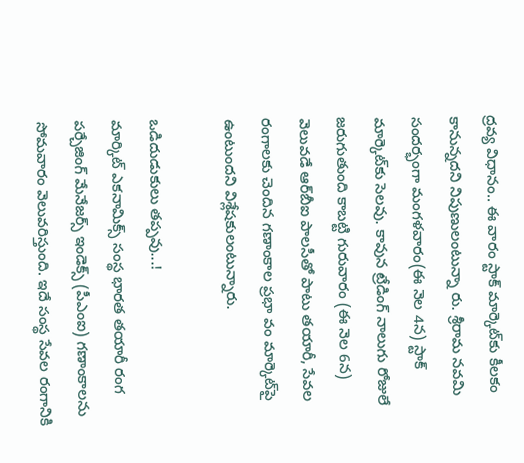ద్రవ్య విధానం.. ఈ వారం స్టాక్‌ మార్కెట్‌కు కీలకం కానున్నదని నిపుణులంటున్నా రు. శ్రీరామ నవమి సందర్భంగా మంగళవారం(ఈ నెల 4న) స్టాక్‌ మార్కెట్‌కు సెలవు. కావున ట్రేడింగ్‌ నాలుగు రోజులే జరుగుతుంది కాబట్టి గురువారం (ఈ నెల 6న) వెలువడే ఆర్‌బీఐ పాలసీతో పాటు తయారీ, సేవల రంగాలకు చెందిన గణాంకాల ప్రభా వం మార్కెట్‌పై ఉంటుందని విశ్లేషకులంటున్నారు.

ఒడిదుడుకులు తప్పవు...!
మార్కిట్‌ ఎకనామిక్స్‌ సంస్థ భారత తయారీ రంగ పర్చేజింగ్‌ మేనేజర్స్‌ ఇండెక్స్‌ (పీఎంఐ) గణాంకాలను సోమవారం వెలువరిస్తుంది. ఇదే సంస్థ సేవల రంగానికి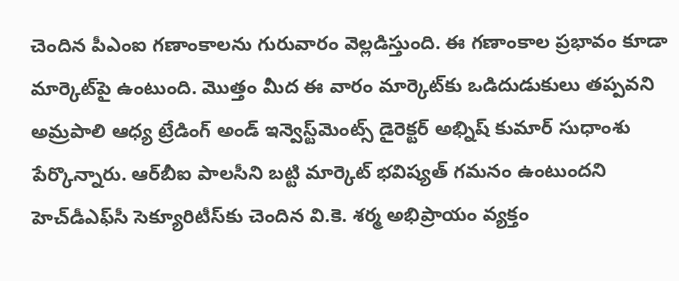చెందిన పీఎంఐ గణాంకాలను గురువారం వెల్లడిస్తుంది. ఈ గణాంకాల ప్రభావం కూడా మార్కెట్‌పై ఉంటుంది. మొత్తం మీద ఈ వారం మార్కెట్‌కు ఒడిదుడుకులు తప్పవని అమ్రపాలి ఆధ్య ట్రేడింగ్‌ అండ్‌ ఇన్వెస్ట్‌మెంట్స్‌ డైరెక్టర్‌ అభ్నిష్‌ కుమార్‌ సుధాంశు పేర్కొన్నారు. ఆర్‌బీఐ పాలసీని బట్టి మార్కెట్‌ భవిష్యత్‌ గమనం ఉంటుందని హెచ్‌డీఎఫ్‌సీ సెక్యూరిటీస్‌కు చెందిన వి.కె. శర్మ అభిప్రాయం వ్యక్తం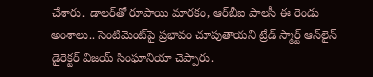చేశారు. డాలర్‌తో రూపాయి మారకం, ఆర్‌బీఐ పాలసీ ఈ రెండు అంశాలు.. సెంటిమెంట్‌పై ప్రభావం చూపుతాయని ట్రేడ్‌ స్మార్ట్‌ ఆన్‌లైన్‌ డైరెక్టర్‌ విజయ్‌ సింఘానియా చెప్పారు.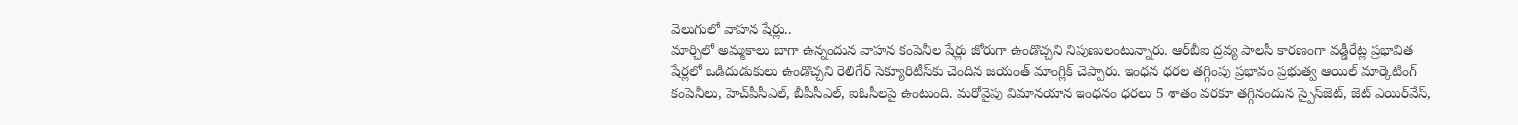వెలుగులో వాహన షేర్లు..
మార్చిలో అమ్మకాలు బాగా ఉన్నందున వాహన కంపెనీల షేర్లు జోరుగా ఉండొచ్చని నిపుణులంటున్నారు. ఆర్‌బీఐ ద్రవ్య పాలసీ కారణంగా వడ్డీరేట్ల ప్రభావిత షేర్లలో ఒడిదుడుకులు ఉండొచ్చని రెలిగేర్‌ సెక్యూరిటీస్‌కు చెందిన జయంత్‌ మాంగ్లిక్‌ చెప్పారు. ఇంధన ధరల తగ్గింపు ప్రభావం ప్రభుత్వ ఆయిల్‌ మార్కెటింగ్‌ కంపెనీలు, హెచ్‌పీసీఎల్, బీపీసీఎల్, ఐఓసీలపై ఉంటుంది. మరోవైపు విమానయాన ఇంధనం ధరలు 5 శాతం వరకూ తగ్గినందున స్పైస్‌జెట్, జెట్‌ ఎయిర్‌వేస్,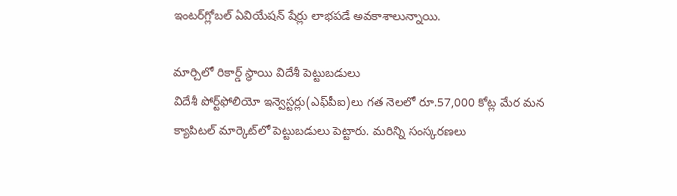ఇంటర్‌గ్లోబల్‌ ఏవియేషన్‌ షేర్లు లాభపడే అవకాశాలున్నాయి.

మార్చిలో రికార్డ్‌ స్థాయి విదేశీ పెట్టుబడులు
విదేశీ పోర్ట్‌ఫోలియో ఇన్వెస్టర్లు(ఎఫ్‌పీఐ)లు గత నెలలో రూ.57,000 కోట్ల మేర మన క్యాపిటల్‌ మార్కెట్‌లో పెట్టుబడులు పెట్టారు. మరిన్ని సంస్కరణలు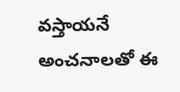వస్తాయనే అంచనాలతో ఈ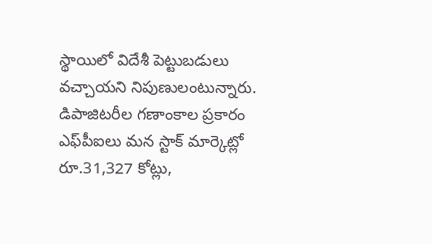స్థాయిలో విదేశీ పెట్టుబడులు వచ్చాయని నిపుణులంటున్నారు. డిపాజిటరీల గణాంకాల ప్రకారం ఎఫ్‌పీఐలు మన స్టాక్‌ మార్కెట్లో రూ.31,327 కోట్లు,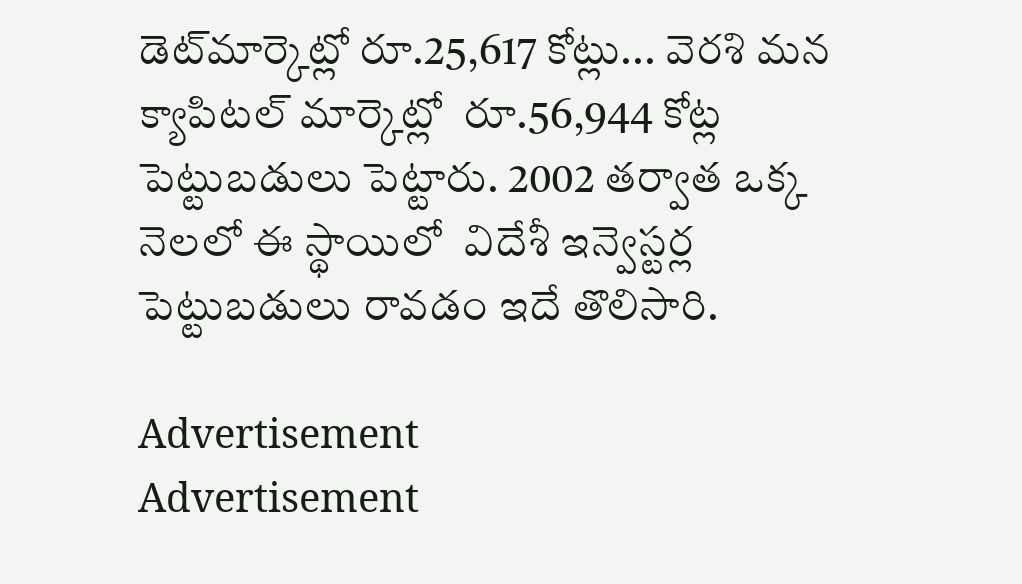డెట్‌మార్కెట్లో రూ.25,617 కోట్లు... వెరశి మన క్యాపిటల్‌ మార్కెట్లో  రూ.56,944 కోట్ల పెట్టుబడులు పెట్టారు. 2002 తర్వాత ఒక్క నెలలో ఈ స్థాయిలో  విదేశీ ఇన్వెస్టర్ల పెట్టుబడులు రావడం ఇదే తొలిసారి.

Advertisement
Advertisement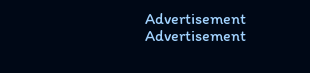Advertisement
Advertisement